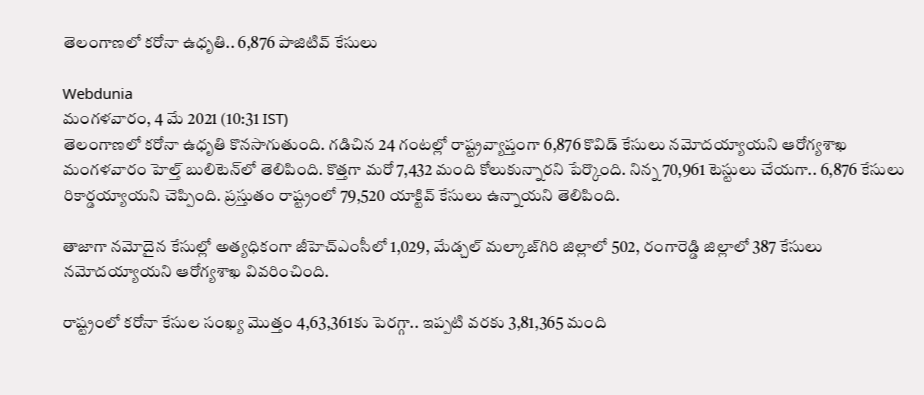తెలంగాణలో కరోనా ఉధృతి.. 6,876 పాజిటివ్ కేసులు

Webdunia
మంగళవారం, 4 మే 2021 (10:31 IST)
తెలంగాణలో కరోనా ఉధృతి కొనసాగుతుంది. గడిచిన 24 గంటల్లో రాష్ట్రవ్యాప్తంగా 6,876 కొవిడ్‌ కేసులు నమోదయ్యాయని ఆరోగ్యశాఖ మంగళవారం హెల్త్‌ బులిటెన్‌లో తెలిపింది. కొత్తగా మరో 7,432 మంది కోలుకున్నారని పేర్కొంది. నిన్న 70,961 టెస్టులు చేయగా.. 6,876 కేసులు రికార్డయ్యాయని చెప్పింది. ప్రస్తుతం రాష్ట్రంలో 79,520 యాక్టివ్‌ కేసులు ఉన్నాయని తెలిపింది.

తాజాగా నమోదైన కేసుల్లో అత్యధికంగా జీహెచ్‌ఎంసీలో 1,029, మేడ్చల్‌ మల్కాజ్‌గిరి జిల్లాలో 502, రంగారెడ్డి జిల్లాలో 387 కేసులు నమోదయ్యాయని ఆరోగ్యశాఖ వివరించింది.

రాష్ట్రంలో కరోనా కేసుల సంఖ్య మొత్తం 4,63,361కు పెరగ్గా.. ఇప్పటి వరకు 3,81,365 మంది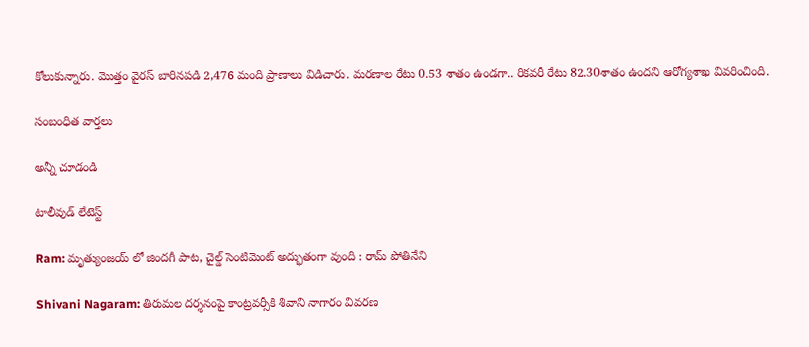కోలుకున్నారు. మొత్తం వైరస్‌ బారినపడి 2,476 మంది ప్రాణాలు విడిచారు. మరణాల రేటు 0.53 శాతం ఉండగా.. రికవరీ రేటు 82.30శాతం ఉందని ఆరోగ్యశాఖ వివరించింది.

సంబంధిత వార్తలు

అన్నీ చూడండి

టాలీవుడ్ లేటెస్ట్

Ram: మృత్యుంజయ్ లో జిందగీ పాట, చైల్డ్ సెంటిమెంట్ అద్భుతంగా వుంది : రామ్ పోతినేని

Shivani Nagaram: తిరుమల దర్శనంపై కాంట్రవర్సీకి శివాని నాగారం వివరణ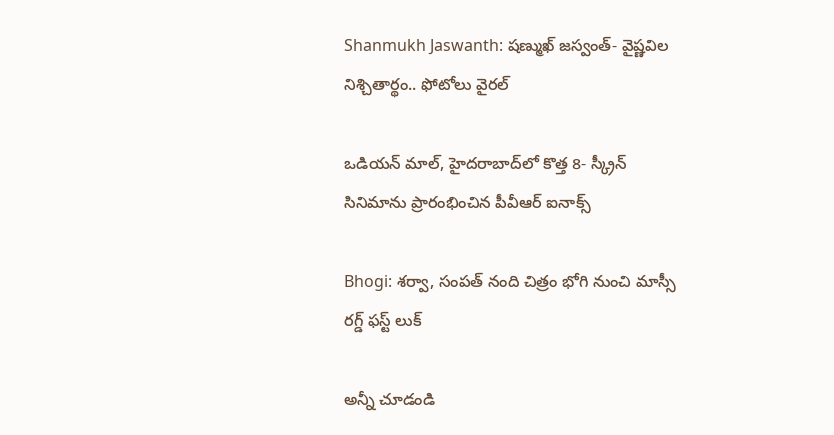Shanmukh Jaswanth: షణ్ముఖ్ జస్వంత్‌- వైష్ణవిల నిశ్చితార్థం.. ఫోటోలు వైరల్

ఒడియన్ మాల్, హైదరాబాద్‌లో కొత్త 8- స్క్రీన్ సినిమాను ప్రారంభించిన పీవీఆర్ ఐనాక్స్

Bhogi: శర్వా, సంపత్ నంది చిత్రం భోగి నుంచి మాస్సీ రగ్డ్ ఫస్ట్ లుక్

అన్నీ చూడండి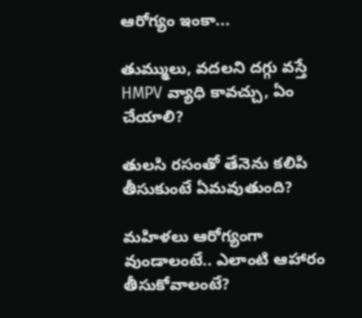ఆరోగ్యం ఇంకా...

తుమ్ములు, వదలని దగ్గు వస్తే HMPV వ్యాధి కావచ్చు, ఏం చేయాలి?

తులసి రసంతో తేనెను కలిపి తీసుకుంటే ఏమవుతుంది?

మహిళలు ఆరోగ్యంగా వుండాలంటే.. ఎలాంటి ఆహారం తీసుకోవాలంటే?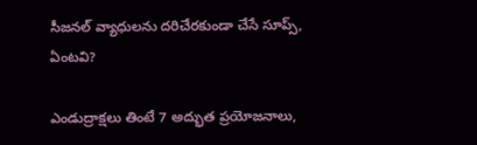సీజనల్ వ్యాధులను దరిచేరకుండా చేసే సూప్స్, ఏంటవి?

ఎండుద్రాక్షలు తింటే 7 అద్భుత ప్రయోజనాలు,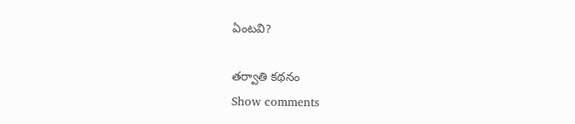ఏంటవి?

తర్వాతి కథనం
Show comments